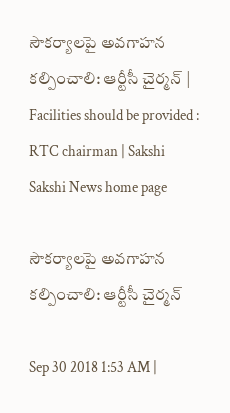సౌకర్యాలపై అవగాహన కల్పించాలి: ఆర్టీసీ చైర్మన్‌ | Facilities should be provided : RTC chairman | Sakshi
Sakshi News home page

సౌకర్యాలపై అవగాహన కల్పించాలి: ఆర్టీసీ చైర్మన్‌

Sep 30 2018 1:53 AM |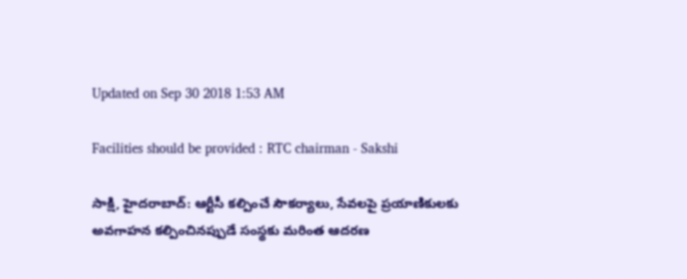Updated on Sep 30 2018 1:53 AM

Facilities should be provided : RTC chairman - Sakshi

సాక్షి, హైదరాబాద్‌: ఆర్టీసీ కల్పించే సౌకర్యాలు, సేవలపై ప్రయాణికులకు అవగాహన కల్పించినప్పుడే సంస్థకు మరింత ఆదరణ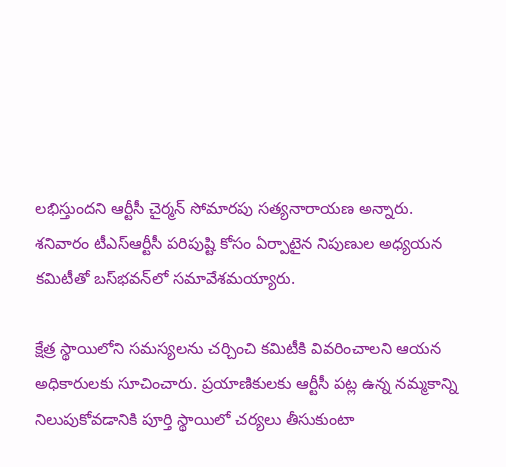లభిస్తుందని ఆర్టీసీ చైర్మన్‌ సోమారపు సత్యనారాయణ అన్నారు. శనివారం టీఎస్‌ఆర్టీసీ పరిపుష్టి కోసం ఏర్పాటైన నిపుణుల అధ్యయన కమిటీతో బస్‌భవన్‌లో సమావేశమయ్యారు.

క్షేత్ర స్థాయిలోని సమస్యలను చర్చించి కమిటీకి వివరించాలని ఆయన అధికారులకు సూచించారు. ప్రయాణికులకు ఆర్టీసీ పట్ల ఉన్న నమ్మకాన్ని నిలుపుకోవడానికి పూర్తి స్థాయిలో చర్యలు తీసుకుంటా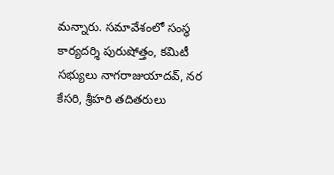మన్నారు. సమావేశంలో సంస్థ కార్యదర్శి పురుషోత్తం, కమిటీ సభ్యులు నాగరాజుయాదవ్, నర కేసరి, శ్రీహరి తదితరులు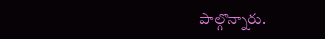పాల్గొన్నారు.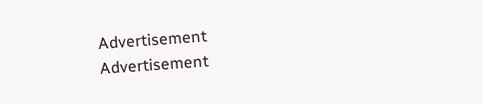Advertisement
Advertisement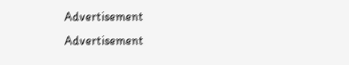Advertisement
Advertisement